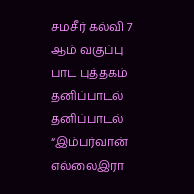சமசீர் கல்வி 7 ஆம் வகுப்பு பாட புத்தகம் தனிப்பாடல்
தனிப்பாடல் “இம்பர்வான் எல்லைஇரா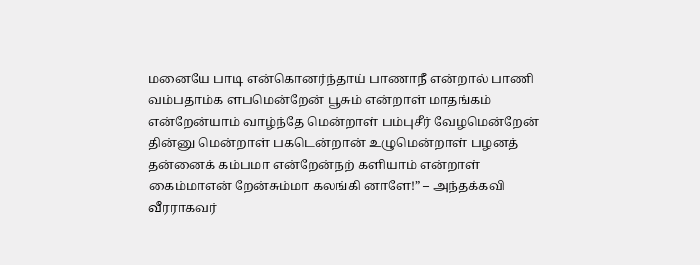மனையே பாடி என்கொனர்ந்தாய் பாணாநீ என்றால் பாணி வம்பதாம்க ளபமென்றேன் பூசும் என்றாள் மாதங்கம் என்றேன்யாம் வாழ்ந்தே மென்றாள் பம்புசீர் வேழமென்றேன் தின்னு மென்றாள் பகடென்றான் உழுமென்றாள் பழனத் தன்னைக் கம்பமா என்றேன்நற் களியாம் என்றாள் கைம்மாஎன் றேன்சும்மா கலங்கி னாளே!” – அந்தக்கவி வீரராகவர்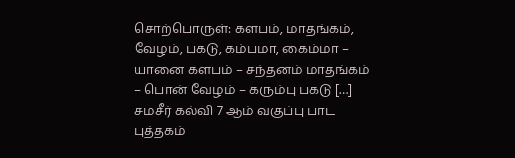சொற்பொருள்: களபம், மாதங்கம், வேழம், பகடு, கம்பமா, கைம்மா – யானை களபம் – சந்தனம் மாதங்கம் – பொன் வேழம் – கரும்பு பகடு […]
சமசீர் கல்வி 7 ஆம் வகுப்பு பாட புத்தகம்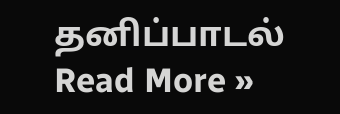தனிப்பாடல் Read More »